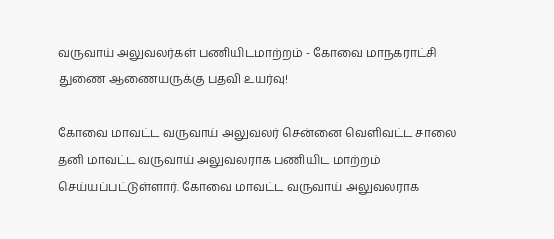வருவாய் அலுவலர்கள் பணியிடமாற்றம் - கோவை மாநகராட்சி துணை ஆணையருக்கு பதவி உயர்வு!

கோவை மாவட்ட வருவாய் அலுவலர் சென்னை வெளிவட்ட சாலை தனி மாவட்ட வருவாய் அலுவலராக பணியிட மாற்றம் செய்யப்பட்டுள்ளார். கோவை மாவட்ட வருவாய் அலுவலராக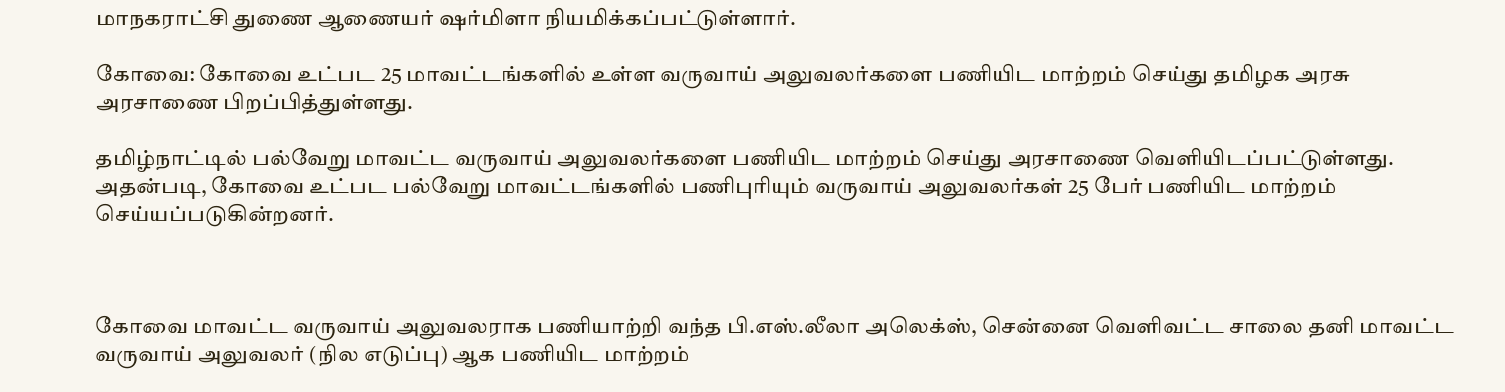மாநகராட்சி துணை ஆணையர் ஷர்மிளா நியமிக்கப்பட்டுள்ளார்.

கோவை: கோவை உட்பட 25 மாவட்டங்களில் உள்ள வருவாய் அலுவலர்களை பணியிட மாற்றம் செய்து தமிழக அரசு அரசாணை பிறப்பித்துள்ளது.

தமிழ்நாட்டில் பல்வேறு மாவட்ட வருவாய் அலுவலர்களை பணியிட மாற்றம் செய்து அரசாணை வெளியிடப்பட்டுள்ளது. அதன்படி, கோவை உட்பட பல்வேறு மாவட்டங்களில் பணிபுரியும் வருவாய் அலுவலர்கள் 25 பேர் பணியிட மாற்றம் செய்யப்படுகின்றனர்.



கோவை மாவட்ட வருவாய் அலுவலராக பணியாற்றி வந்த பி.எஸ்.லீலா அலெக்ஸ், சென்னை வெளிவட்ட சாலை தனி மாவட்ட வருவாய் அலுவலர் (நில எடுப்பு) ஆக பணியிட மாற்றம்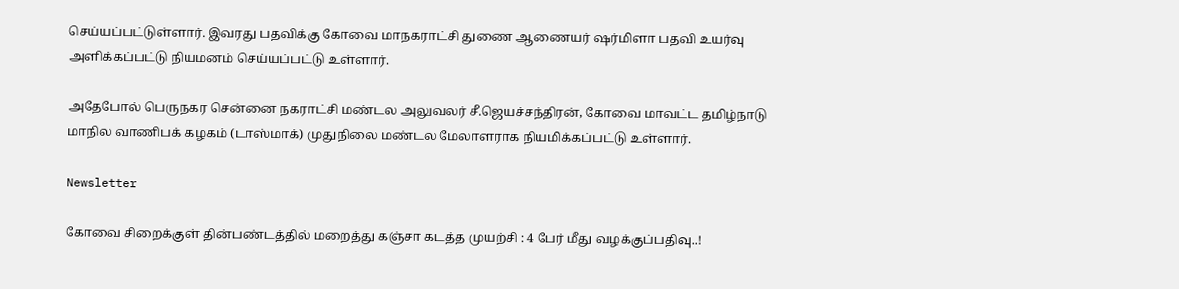செய்யப்பட்டுள்ளார். இவரது பதவிக்கு கோவை மாநகராட்சி துணை ஆணையர் ஷர்மிளா பதவி உயர்வு அளிக்கப்பட்டு நியமனம் செய்யப்பட்டு உள்ளார்.

அதேபோல் பெருநகர சென்னை நகராட்சி மண்டல அலுவலர் சீ.ஜெயச்சந்திரன், கோவை மாவட்ட தமிழ்நாடு மாநில வாணிபக் கழகம் (டாஸ்மாக்) முதுநிலை மண்டல மேலாளராக நியமிக்கப்பட்டு உள்ளார்.

Newsletter

கோவை சிறைக்குள் தின்பண்டத்தில் மறைத்து கஞ்சா கடத்த முயற்சி : 4 பேர் மீது வழக்குப்பதிவு..!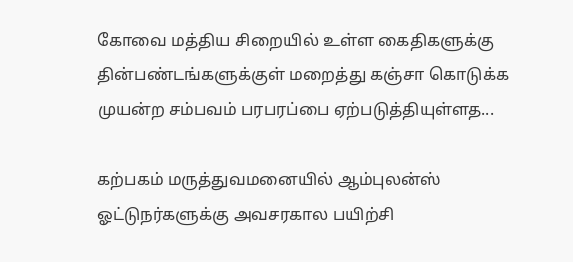கோவை மத்திய சிறையில் உள்ள கைதிகளுக்கு தின்பண்டங்களுக்குள் மறைத்து கஞ்சா கொடுக்க முயன்ற சம்பவம் பரபரப்பை ஏற்படுத்தியுள்ளத...

கற்பகம் மருத்துவமனையில் ஆம்புலன்ஸ் ஓட்டுநர்களுக்கு அவசரகால பயிற்சி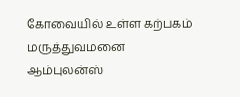கோவையில் உள்ள கற்பகம் மருத்துவமனை ஆம்புலன்ஸ்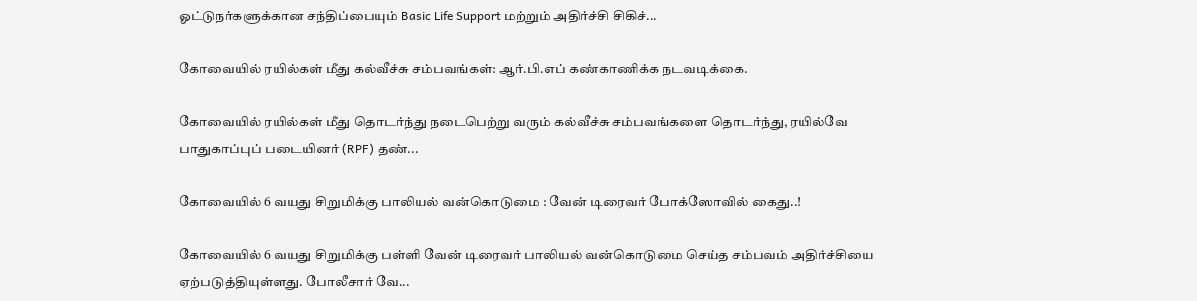ஓட்டுநர்களுக்கான சந்திப்பையும் Basic Life Support மற்றும் அதிர்ச்சி சிகிச்...

கோவையில் ரயில்கள் மீது கல்வீச்சு சம்பவங்கள்: ஆர்.பி.எப் கண்காணிக்க நடவடிக்கை.

கோவையில் ரயில்கள் மீது தொடர்ந்து நடைபெற்று வரும் கல்வீச்சு சம்பவங்களை தொடர்ந்து, ரயில்வே பாதுகாப்புப் படையினர் (RPF) தண்...

கோவையில் 6 வயது சிறுமிக்கு பாலியல் வன்கொடுமை : வேன் டிரைவர் போக்ஸோவில் கைது..!

கோவையில் 6 வயது சிறுமிக்கு பள்ளி வேன் டிரைவர் பாலியல் வன்கொடுமை செய்த சம்பவம் அதிர்ச்சியை ஏற்படுத்தியுள்ளது. போலீசார் வே...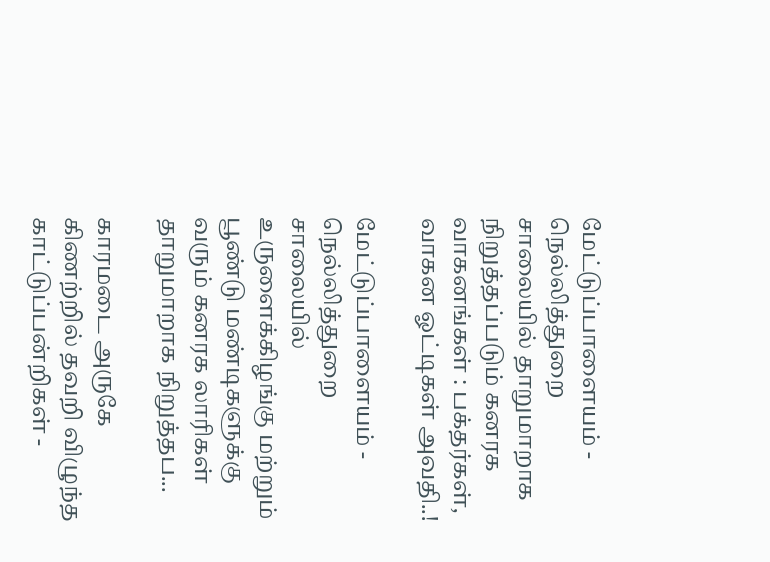மேட்டுப்பாளையம் - நெல்லித்துறை சாலையில் தாறுமாறாக நிறுத்தப்படும் கனரக வாகனங்கள் : பக்தர்கள், வாகன ஓட்டிகள் அவதி..!

மேட்டுப்பாளையம் - நெல்லித்துறை சாலையில் உருளைக்கிழங்கு மற்றும் பூண்டு மண்டிகளுக்கு வரும் கனரக லாரிகள் தாறுமாறாக நிறுத்தப...

காரமடை அருகே கிணற்றில் தவறி விழுந்த காட்டுப்பன்றிகள் -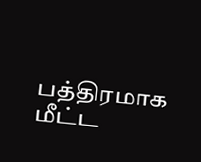பத்திரமாக மீட்ட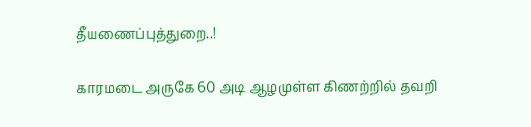தீயணைப்புத்துறை..!

காரமடை அருகே 60 அடி ஆழமுள்ள கிணற்றில் தவறி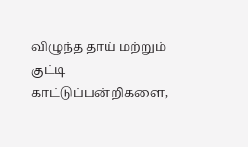விழுந்த தாய் மற்றும் குட்டி காட்டுப்பன்றிகளை,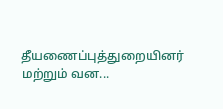தீயணைப்புத்துறையினர் மற்றும் வன...